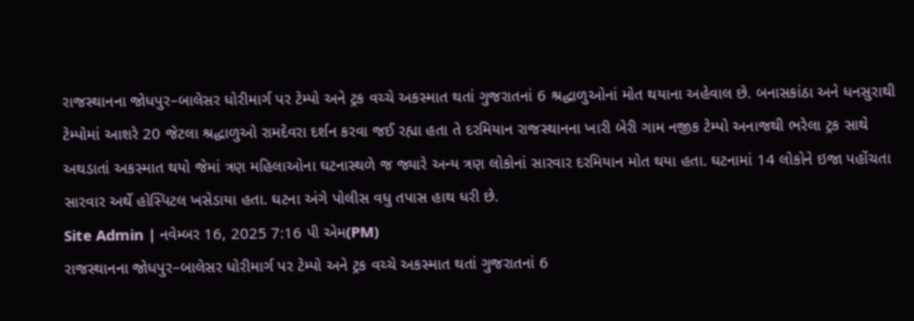રાજસ્થાનના જોધપુર–બાલેસર ધોરીમાર્ગ પર ટેમ્પો અને ટ્રક વચ્ચે અકસ્માત થતાં ગુજરાતનાં 6 શ્રદ્ધાળુઓનાં મોત થયાના અહેવાલ છે. બનાસકાંઠા અને ધનસુરાથી ટેમ્પોમાં આશરે 20 જેટલા શ્રદ્ધાળુઓ રામદેવરા દર્શન કરવા જઈ રહ્યા હતા તે દરમિયાન રાજસ્થાનના ખારી બેરી ગામ નજીક ટેમ્પો અનાજથી ભરેલા ટ્રક સાથે અથડાતાં અકસ્માત થયો જેમાં ત્રણ મહિલાઓના ઘટનાસ્થળે જ જ્યારે અન્ય ત્રણ લોકોનાં સારવાર દરમિયાન મોત થયા હતા. ઘટનામાં 14 લોકોને ઇજા પહોંચતા સારવાર અર્થે હોસ્પિટલ ખસેડાયા હતા. ઘટના અંગે પોલીસ વધુ તપાસ હાથ ધરી છે.
Site Admin | નવેમ્બર 16, 2025 7:16 પી એમ(PM)
રાજસ્થાનના જોધપુર–બાલેસર ધોરીમાર્ગ પર ટેમ્પો અને ટ્રક વચ્ચે અકસ્માત થતાં ગુજરાતનાં 6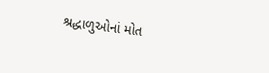શ્રદ્ધાળુઓનાં મોત